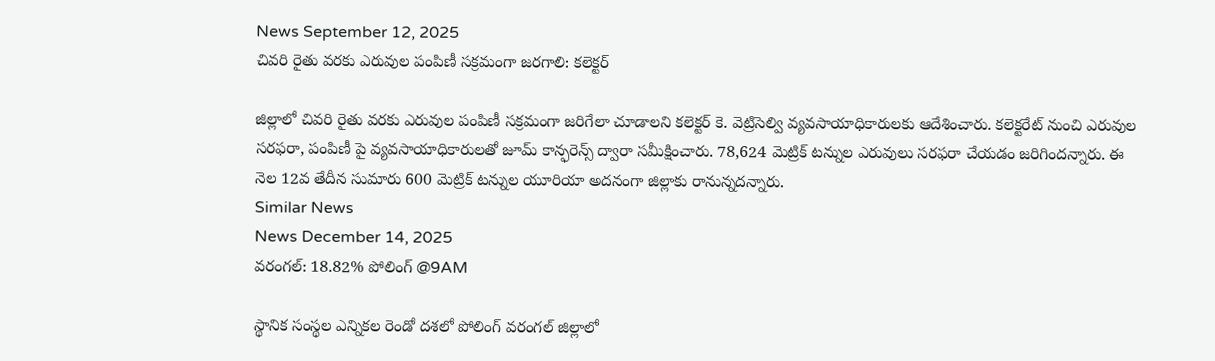News September 12, 2025
చివరి రైతు వరకు ఎరువుల పంపిణీ సక్రమంగా జరగాలి: కలెక్టర్

జిల్లాలో చివరి రైతు వరకు ఎరువుల పంపిణీ సక్రమంగా జరిగేలా చూడాలని కలెక్టర్ కె. వెట్రిసెల్వి వ్యవసాయాధికారులకు ఆదేశించారు. కలెక్టరేట్ నుంచి ఎరువుల సరఫరా, పంపిణీ పై వ్యవసాయాధికారులతో జూమ్ కాన్ఫరెన్స్ ద్వారా సమీక్షించారు. 78,624 మెట్రిక్ టన్నుల ఎరువులు సరఫరా చేయడం జరిగిందన్నారు. ఈ నెల 12వ తేదీన సుమారు 600 మెట్రిక్ టన్నుల యూరియా అదనంగా జిల్లాకు రానున్నదన్నారు.
Similar News
News December 14, 2025
వరంగల్: 18.82% పోలింగ్ @9AM

స్థానిక సంస్థల ఎన్నికల రెండో దశలో పోలింగ్ వరంగల్ జిల్లాలో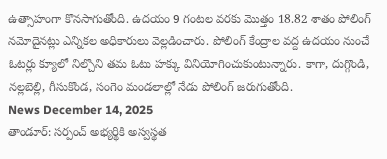ఉత్సాహంగా కొనసాగుతోంది. ఉదయం 9 గంటల వరకు మొత్తం 18.82 శాతం పోలింగ్ నమోదైనట్లు ఎన్నికల అధికారులు వెల్లడించారు. పోలింగ్ కేంద్రాల వద్ద ఉదయం నుంచే ఓటర్లు క్యూలో నిల్చొని తమ ఓటు హక్కు వినియోగించుకుంటున్నారు. కాగా, దుగ్గొండి, నల్లబెల్లి, గీసుకొండ, సంగెం మండలాల్లో నేడు పోలింగ్ జరుగుతోంది.
News December 14, 2025
తాండూర్: సర్పంచ్ అభ్యర్థికి అస్వస్థత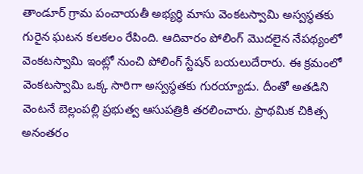తాండూర్ గ్రామ పంచాయతీ అభ్యర్థి మాసు వెంకటస్వామి అస్వస్థతకు గురైన ఘటన కలకలం రేపింది. ఆదివారం పోలింగ్ మొదలైన నేపథ్యంలో వెంకటస్వామి ఇంట్లో నుంచి పోలింగ్ స్టేషన్ బయలుదేరారు. ఈ క్రమంలో వెంకటస్వామి ఒక్క సారిగా అస్వస్థతకు గురయ్యాడు. దీంతో అతడిని వెంటనే బెల్లంపల్లి ప్రభుత్వ ఆసుపత్రికి తరలించారు. ప్రాథమిక చికిత్స అనంతరం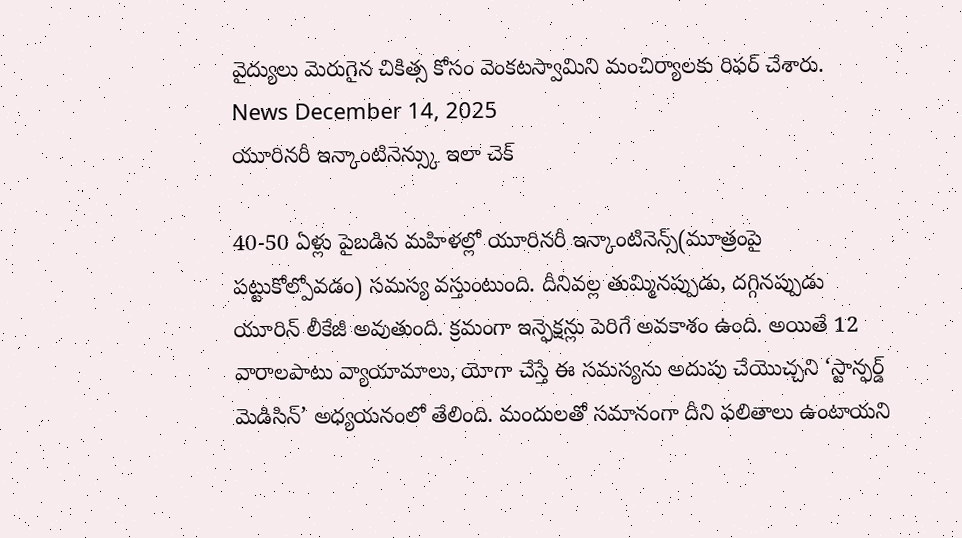వైద్యులు మెరుగైన చికిత్స కోసం వెంకటస్వామిని మంచిర్యాలకు రిఫర్ చేశారు.
News December 14, 2025
యూరినరీ ఇన్కాంటినెన్స్కు ఇలా చెక్

40-50 ఏళ్లు పైబడిన మహిళల్లో యూరినరీ ఇన్కాంటినెన్స్(మూత్రంపై పట్టుకోల్పోవడం) సమస్య వస్తుంటుంది. దీనివల్ల తుమ్మినప్పుడు, దగ్గినప్పుడు యూరిన్ లీకేజీ అవుతుంది. క్రమంగా ఇన్ఫెక్షన్లు పెరిగే అవకాశం ఉంది. అయితే 12 వారాలపాటు వ్యాయామాలు, యోగా చేస్తే ఈ సమస్యను అదుపు చేయొచ్చని ‘స్టాన్ఫర్డ్ మెడిసిన్’ అధ్యయనంలో తేలింది. మందులతో సమానంగా దీని ఫలితాలు ఉంటాయని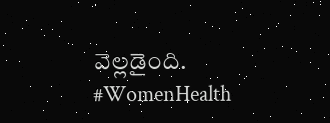వెల్లడైంది. #WomenHealth